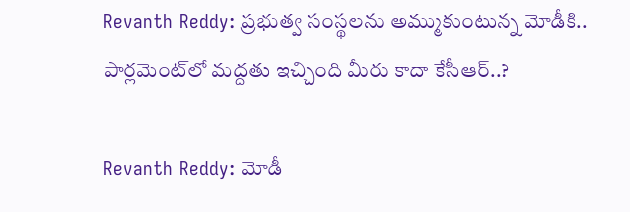Revanth Reddy: ప్రభుత్వ సంస్థలను అమ్ముకుంటున్న మోడీకి.. పార్లమెంట్‌లో మద్దతు ఇచ్చింది మీరు కాదా కేసీఆర్..?

Revanth Reddy: మోడీ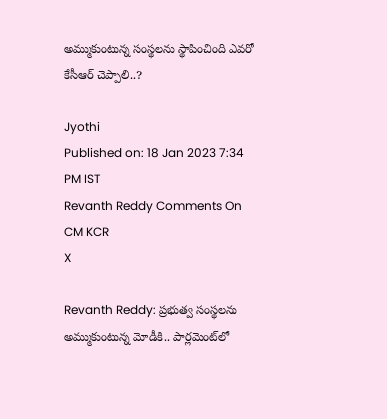అమ్ముకుంటున్న సంస్థలను స్థాపించింది ఎవరో కేసీఆర్ చెప్పాలి..?

Jyothi
Published on: 18 Jan 2023 7:34 PM IST
Revanth Reddy Comments On CM KCR
X

Revanth Reddy: ప్రభుత్వ సంస్థలను అమ్ముకుంటున్న మోడీకి.. పార్లమెంట్‌లో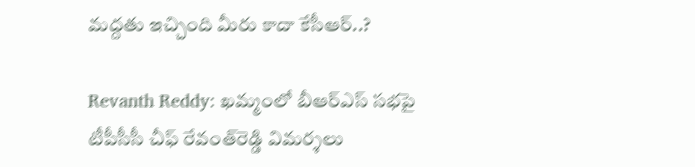మద్దతు ఇచ్చింది మీరు కాదా కేసీఆర్..?

Revanth Reddy: ఖమ్మంలో బీఆర్‌ఎస్ సభపై టీపీసీసీ చీఫ్ రేవంత్‌రెడ్డి విమర్శలు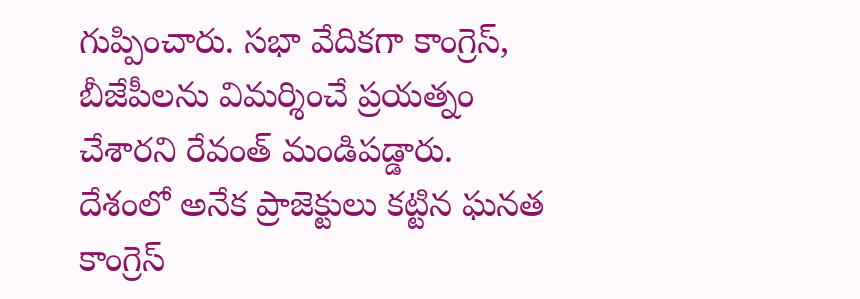గుప్పించారు. సభా వేదికగా కాంగ్రెస్, బీజేపీలను విమర్శించే ప్రయత్నం చేశారని రేవంత్‌ మండిపడ్డారు. దేశంలో అనేక ప్రాజెక్టులు కట్టిన ఘనత కాంగ్రెస్‌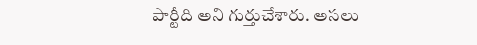పార్టీది అని గుర్తుచేశారు. అసలు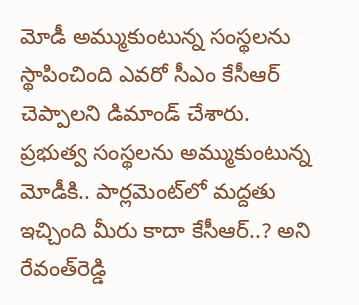మోడీ అమ్ముకుంటున్న సంస్థలను స్థాపించింది ఎవరో సీఎం కేసీఆర్ చెప్పాలని డిమాండ్ చేశారు. ప్రభుత్వ సంస్థలను అమ్ముకుంటున్న మోడీకి.. పార్లమెంట్‌లో మద్దతు ఇచ్చింది మీరు కాదా కేసీఆర్..? అని రేవంత్‌రెడ్డి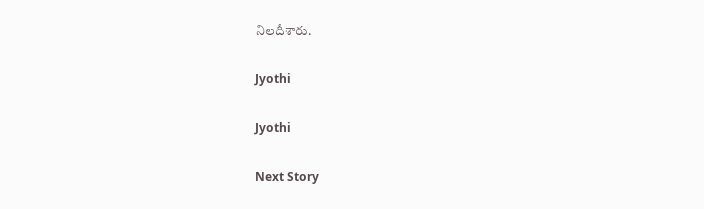నిలదీశారు.

Jyothi

Jyothi

Next Story